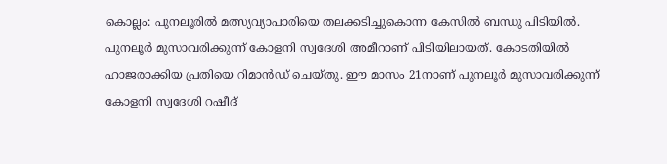കൊല്ലം: പുനലൂരില്‍ മത്സ്യവ്യാപാരിയെ തലക്കടിച്ചുകൊന്ന കേസില്‍ ബന്ധു പിടിയില്‍. പുനലൂര്‍ മുസാവരിക്കുന്ന് കോളനി സ്വദേശി അമീറാണ് പിടിയിലായത്. കോടതിയില്‍ ഹാജരാക്കിയ പ്രതിയെ റിമാന്‍ഡ് ചെയ്തു. ഈ മാസം 21നാണ് പുനലൂര്‍ മുസാവരിക്കുന്ന് കോളനി സ്വദേശി റഷീദ്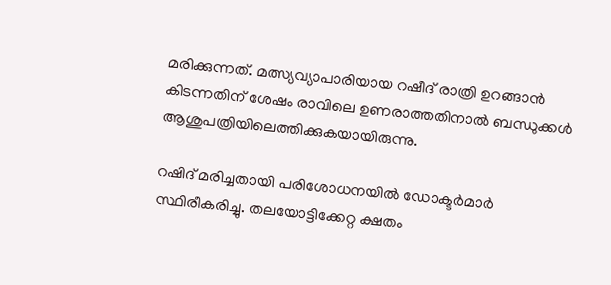മരിക്കുന്നത്. മത്സ്യവ്യാപാരിയായ റഷീദ് രാത്രി ഉറങ്ങാന്‍ കിടന്നതിന് ശേഷം രാവിലെ ഉണരാത്തതിനാല്‍ ബന്ധുക്കള്‍ ആശുപത്രിയിലെത്തിക്കുകയായിരുന്നു.

റഷിദ് മരിച്ചതായി പരിശോധനയില്‍ ഡോക്ടര്‍മാര്‍ സ്ഥിരീകരിച്ചു. തലയോട്ടിക്കേറ്റ ക്ഷതം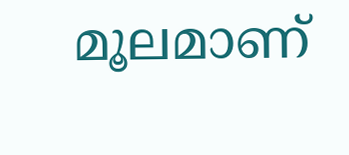മൂലമാണ്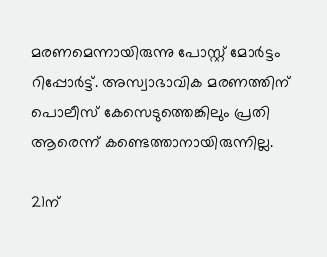മരണമെന്നായിരുന്നു പോസ്റ്റ് മോര്‍ട്ടം റിപ്പോര്‍ട്ട്. അസ്വാഭാവിക മരണത്തിന് പൊലീസ് കേസെടുത്തെങ്കിലും പ്രതി ആരെന്ന് കണ്ടെത്താനായിരുന്നില്ല.

21ന്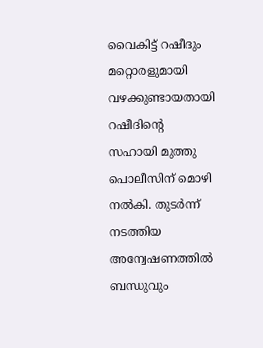വൈകിട്ട് റഷീദും മറ്റൊരളുമായി വഴക്കുണ്ടായതായി റഷീദിന്‍റെ സഹായി മുത്തു പൊലീസിന് മൊഴി നല്‍കി. തുടര്‍ന്ന് നടത്തിയ അന്വേഷണത്തില്‍ ബന്ധുവും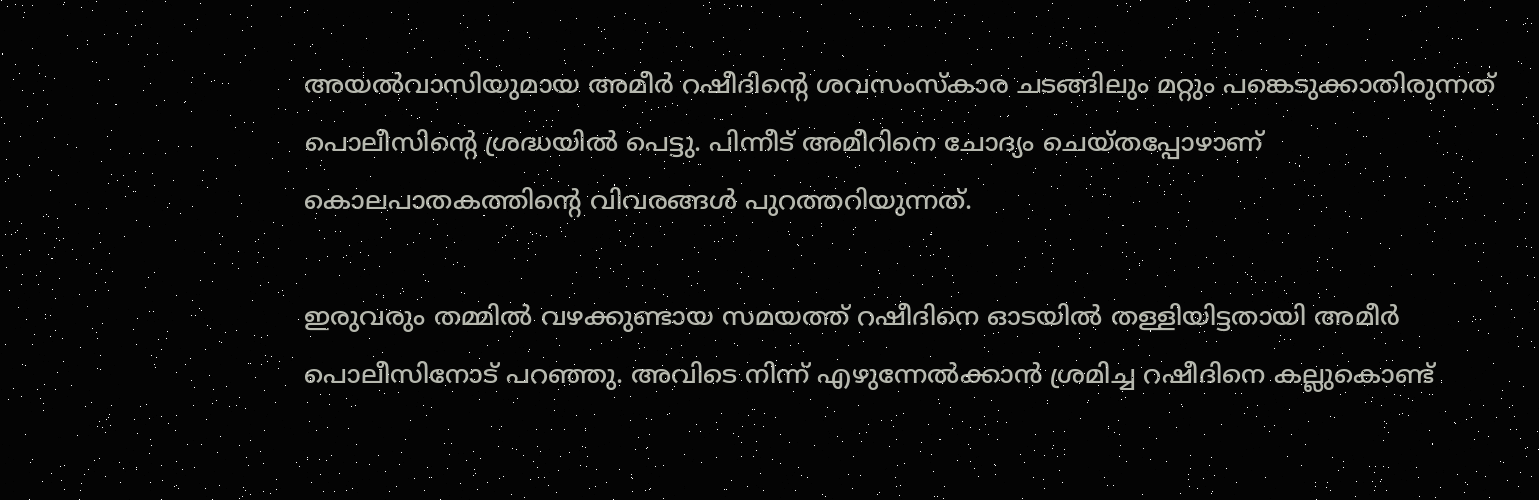അയല്‍വാസിയുമായ അമീര്‍ റഷീദിന്‍റെ ശവസംസ്കാര ചടങ്ങിലും മറ്റും പങ്കെടുക്കാതിരുന്നത് പൊലീസിന്‍റെ ശ്രദ്ധയില്‍ പെട്ടു. പിന്നീട് അമീറിനെ ചോദ്യം ചെയ്തപ്പോഴാണ് കൊലപാതകത്തിന്‍റെ വിവരങ്ങള്‍ പുറത്തറിയുന്നത്.

ഇരുവരും തമ്മില്‍ വഴക്കുണ്ടായ സമയത്ത് റഷീദിനെ ഓടയില്‍ തള്ളിയിട്ടതായി അമീര്‍ പൊലീസിനോട് പറഞ്ഞു. അവിടെ നിന്ന് എഴുന്നേല്‍ക്കാന്‍ ശ്രമിച്ച റഷീദിനെ കല്ലുകൊണ്ട്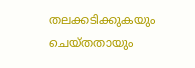തലക്കടിക്കുകയും ചെയ്തതായും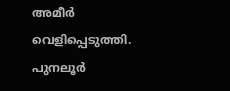അമീര്‍ വെളിപ്പെടുത്തി. പുനലൂര്‍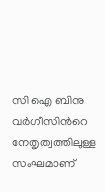സി ഐ ബിനു വര്‍ഗീസിന്‍റെ നേതൃത്വത്തിലുള്ള സംഘമാണ്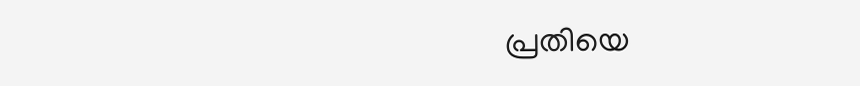പ്രതിയെ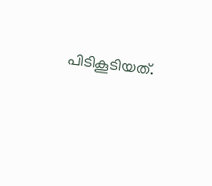പിടികൂടിയത്.